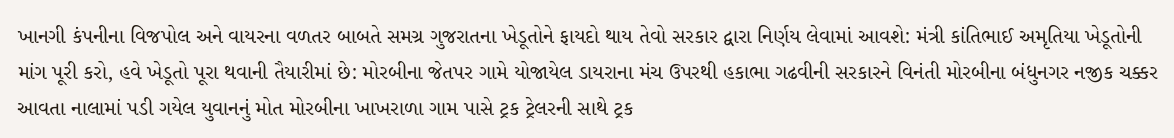ખાનગી કંપનીના વિજપોલ અને વાયરના વળતર બાબતે સમગ્ર ગુજરાતના ખેડૂતોને ફાયદો થાય તેવો સરકાર દ્વારા નિર્ણય લેવામાં આવશે: મંત્રી કાંતિભાઈ અમૃતિયા ખેડૂતોની માંગ પૂરી કરો, હવે ખેડૂતો પૂરા થવાની તૈયારીમાં છે: મોરબીના જેતપર ગામે યોજાયેલ ડાયરાના મંચ ઉપરથી હકાભા ગઢવીની સરકારને વિનંતી મોરબીના બંધુનગર નજીક ચક્કર આવતા નાલામાં પડી ગયેલ યુવાનનું મોત મોરબીના ખાખરાળા ગામ પાસે ટ્રક ટ્રેલરની સાથે ટ્રક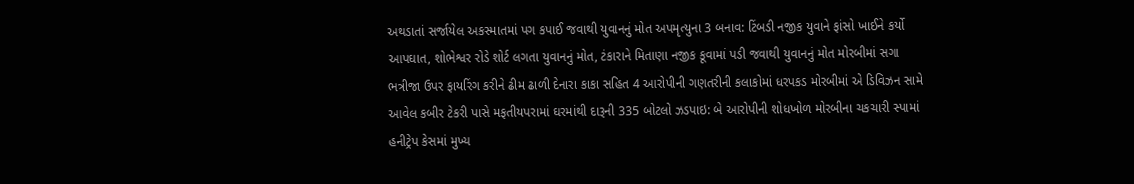અથડાતાં સર્જાયેલ અકસ્માતમાં પગ કપાઈ જવાથી યુવાનનું મોત અપમૃત્યુના 3 બનાવ: ટિંબડી નજીક યુવાને ફાંસો ખાઈને કર્યો આપઘાત, શોભેશ્વર રોડે શોર્ટ લગતા યુવાનનું મોત, ટંકારાને મિતાણા નજીક કૂવામાં પડી જવાથી યુવાનનું મોત મોરબીમાં સગા ભત્રીજા ઉપર ફાયરિંગ કરીને ઢીમ ઢાળી દેનારા કાકા સહિત 4 આરોપીની ગણતરીની કલાકોમાં ધરપકડ મોરબીમાં એ ડિવિઝન સામે આવેલ કબીર ટેકરી પાસે મફતીયપરામાં ઘરમાંથી દારૂની 335 બોટલો ઝડપાઇ: બે આરોપીની શોધખોળ મોરબીના ચકચારી સ્પામાં હનીટ્રેપ કેસમાં મુખ્ય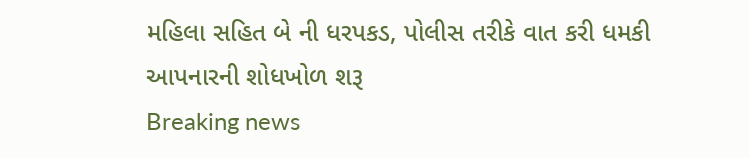મહિલા સહિત બે ની ધરપકડ, પોલીસ તરીકે વાત કરી ધમકી આપનારની શોધખોળ શરૂ
Breaking news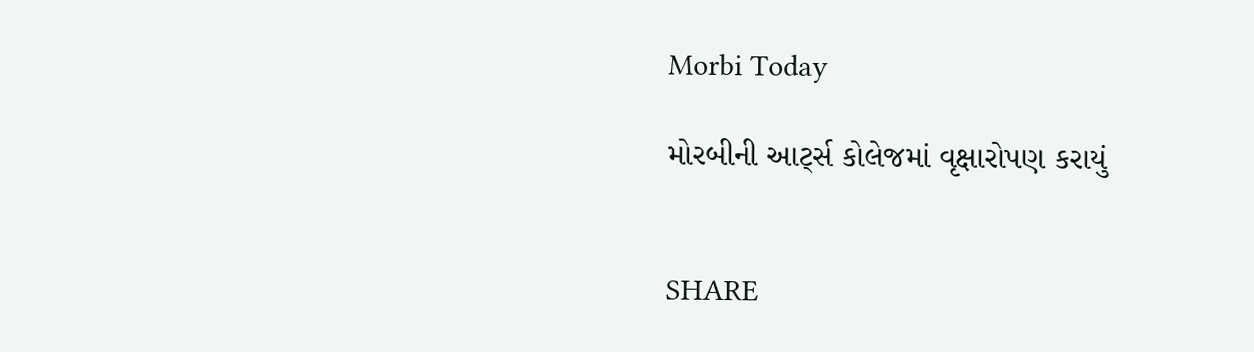Morbi Today

મોરબીની આર્ટ્સ કોલેજમાં વૃક્ષારોપણ કરાયું


SHARE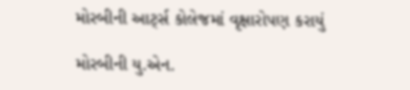મોરબીની આર્ટ્સ કોલેજમાં વૃક્ષારોપણ કરાયું

મોરબીની યુ.એન.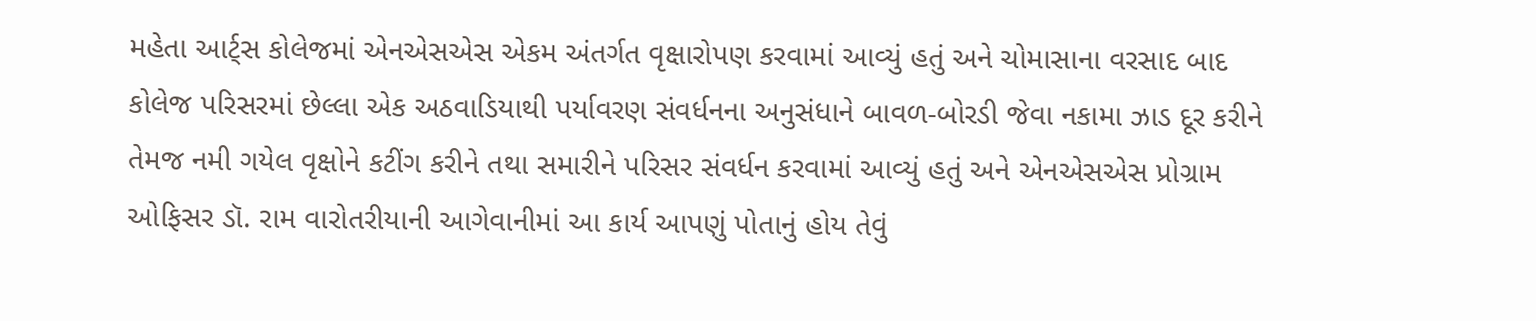મહેતા આર્ટ્સ કોલેજમાં એનએસએસ એકમ અંતર્ગત વૃક્ષારોપણ કરવામાં આવ્યું હતું અને ચોમાસાના વરસાદ બાદ કોલેજ પરિસરમાં છેલ્લા એક અઠવાડિયાથી પર્યાવરણ સંવર્ધનના અનુસંધાને બાવળ-બોરડી જેવા નકામા ઝાડ દૂર કરીને તેમજ નમી ગયેલ વૃક્ષોને કટીંગ કરીને તથા સમારીને પરિસર સંવર્ધન કરવામાં આવ્યું હતું અને એનએસએસ પ્રોગ્રામ ઓફિસર ડૉ. રામ વારોતરીયાની આગેવાનીમાં આ કાર્ય આપણું પોતાનું હોય તેવું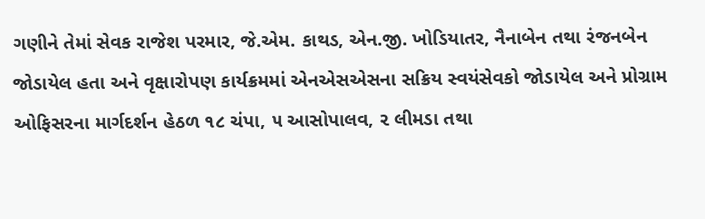ગણીને તેમાં સેવક રાજેશ પરમાર, જે.એમ. કાથડ, એન.જી. ખોડિયાતર, નૈનાબેન તથા રંજનબેન જોડાયેલ હતા અને વૃક્ષારોપણ કાર્યક્રમમાં એનએસએસના સક્રિય સ્વયંસેવકો જોડાયેલ અને પ્રોગ્રામ ઓફિસરના માર્ગદર્શન હેઠળ ૧૮ ચંપા, ૫ આસોપાલવ, ૨ લીમડા તથા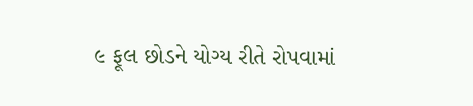૯ ફૂલ છોડને યોગ્ય રીતે રોપવામાં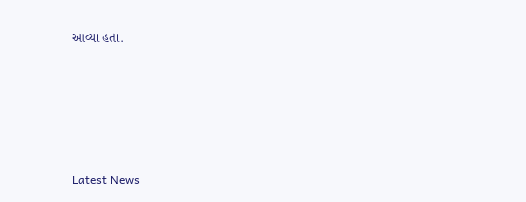આવ્યા હતા.






Latest News